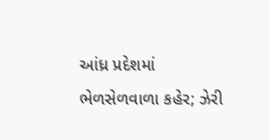આંધ્ર પ્રદેશમાં ભેળસેળવાળા કહેર; ઝેરી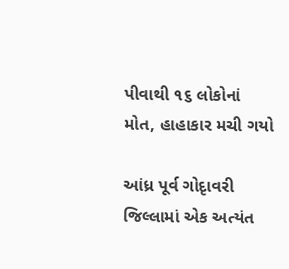પીવાથી ૧૬ લોકોનાં મોત, હાહાકાર મચી ગયો

આંધ્ર પૂર્વ ગોદૃાવરી જિલ્લામાં એક અત્યંત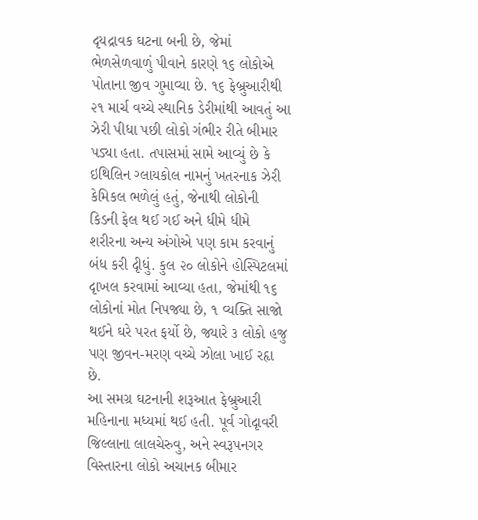દૃયદ્રાવક ઘટના બની છે, જેમાં ભેળસેળવાળું પીવાને કારણે ૧૬ લોકોએ પોતાના જીવ ગુમાવ્યા છે. ૧૬ ફેબ્રુઆરીથી ૨૧ માર્ચ વચ્ચે સ્થાનિક ડેરીમાંથી આવતું આ ઝેરી પીધા પછી લોકો ગંભીર રીતે બીમાર પડ્યા હતા. તપાસમાં સામે આવ્યું છે કે ઇથિલિન ગ્લાયકોલ નામનું ખતરનાક ઝેરી કેમિકલ ભળેલું હતું, જેનાથી લોકોની કિડની ફેલ થઈ ગઈ અને ધીમે ધીમે શરીરના અન્ય અંગોએ પણ કામ કરવાનું બંધ કરી દૃીધું. કુલ ૨૦ લોકોને હોસ્પિટલમાં દૃાખલ કરવામાં આવ્યા હતા, જેમાંથી ૧૬ લોકોનાં મોત નિપજ્યા છે, ૧ વ્યક્તિ સાજો થઈને ઘરે પરત ફર્યો છે, જ્યારે ૩ લોકો હજુ પણ જીવન-મરણ વચ્ચે ઝોલા ખાઈ રહૃા છે.
આ સમગ્ર ઘટનાની શરૂઆત ફેબ્રુઆરી મહિનાના મધ્યમાં થઈ હતી. પૂર્વ ગોદૃાવરી જિલ્લાના લાલચેરુવુ, અને સ્વરૂપનગર વિસ્તારના લોકો અચાનક બીમાર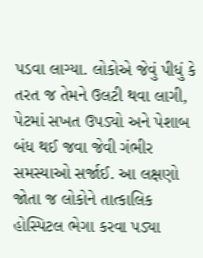પડવા લાગ્યા. લોકોએ જેવું પીધું કે તરત જ તેમને ઉલટી થવા લાગી, પેટમાં સખત ઉપડ્યો અને પેશાબ બંધ થઈ જવા જેવી ગંભીર સમસ્યાઓ સર્જાઈ. આ લક્ષણો જોતા જ લોકોને તાત્કાલિક હોસ્પિટલ ભેગા કરવા પડ્યા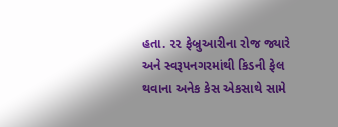હતા. ૨૨ ફેબ્રુઆરીના રોજ જ્યારે અને સ્વરૂપનગરમાંથી કિડની ફેલ થવાના અનેક કેસ એકસાથે સામે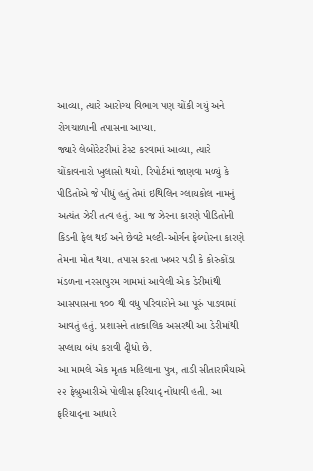આવ્યા, ત્યારે આરોગ્ય વિભાગ પણ ચોંકી ગયું અને રોગચાળાની તપાસના આપ્યા.
જ્યારે લેબોરેટરીમાં ટેસ્ટ કરવામાં આવ્યા, ત્યારે ચોંકાવનારો ખુલાસો થયો. રિપોર્ટમાં જાણવા મળ્યું કે પીડિતોએ જે પીધું હતું તેમાં ઇથિલિન ગ્લાયકોલ નામનું અત્યંત ઝેરી તત્વ હતું. આ જ ઝેરના કારણે પીડિતોની કિડની ફેલ થઈ અને છેવટે મલ્ટી-ઓર્ગન ફેલ્યોરના કારણે તેમના મોત થયા. તપાસ કરતા ખબર પડી કે કોરુકોંડા મંડળના નરસાપુરમ ગામમાં આવેલી એક ડેરીમાંથી આસપાસના ૧૦૦ થી વધુ પરિવારોને આ પૂરું પાડવામાં આવતું હતું. પ્રશાસને તાત્કાલિક અસરથી આ ડેરીમાંથી સપ્લાય બંધ કરાવી દૃીધો છે.
આ મામલે એક મૃતક મહિલાના પુત્ર, તાડી સીતારામૈયાએ ૨૨ ફેબ્રુઆરીએ પોલીસ ફરિયાદૃ નોંધાવી હતી. આ ફરિયાદૃના આધારે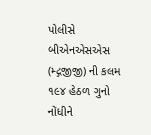પોલીસે બીએનએસએસ (મ્દ્ગજીજી) ની કલમ ૧૯૪ હેઠળ ગુનો નોંધીને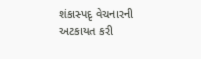શંકાસ્પદૃ વેચનારની અટકાયત કરી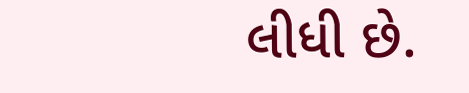લીધી છે.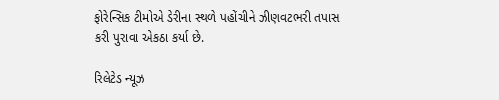ફોરેન્સિક ટીમોએ ડેરીના સ્થળે પહોંચીને ઝીણવટભરી તપાસ કરી પુરાવા એકઠા કર્યા છે.

રિલેટેડ ન્યૂઝ